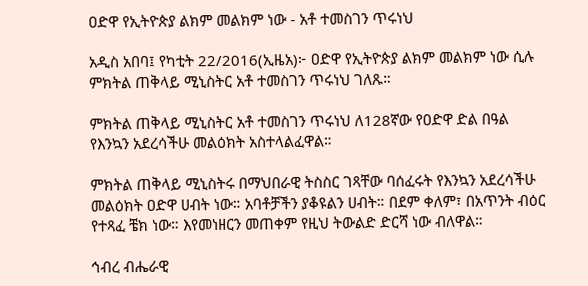ዐድዋ የኢትዮጵያ ልክም መልክም ነው - አቶ ተመስገን ጥሩነህ

አዲስ አበባ፤ የካቲት 22/2016(ኢዜአ)፦ ዐድዋ የኢትዮጵያ ልክም መልክም ነው ሲሉ ምክትል ጠቅላይ ሚኒስትር አቶ ተመስገን ጥሩነህ ገለጹ።

ምክትል ጠቅላይ ሚኒስትር አቶ ተመስገን ጥሩነህ ለ128ኛው የዐድዋ ድል በዓል የእንኳን አደረሳችሁ መልዕክት አስተላልፈዋል።

ምክትል ጠቅላይ ሚኒስትሩ በማህበራዊ ትስስር ገጻቸው ባሰፈሩት የእንኳን አደረሳችሁ መልዕክት ዐድዋ ሀብት ነው። አባቶቻችን ያቆዩልን ሀብት። በደም ቀለም፣ በአጥንት ብዕር የተጻፈ ቼክ ነው። እየመነዘርን መጠቀም የዚህ ትውልድ ድርሻ ነው ብለዋል።

ኅብረ ብሔራዊ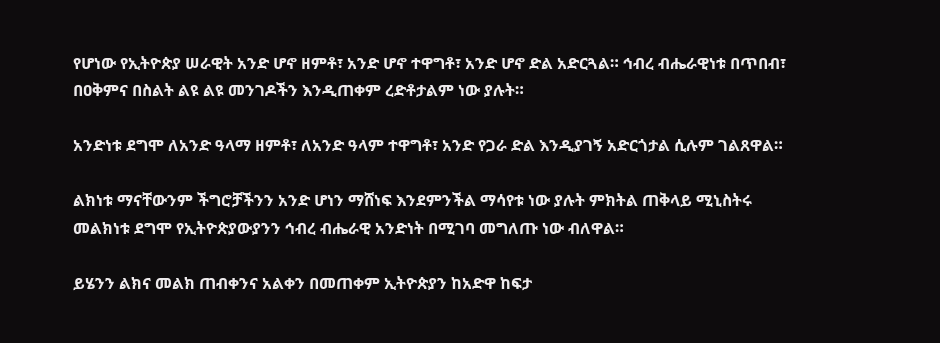የሆነው የኢትዮጵያ ሠራዊት አንድ ሆኖ ዘምቶ፣ አንድ ሆኖ ተዋግቶ፣ አንድ ሆኖ ድል አድርጓል። ኅብረ ብሔራዊነቱ በጥበብ፣ በዐቅምና በስልት ልዩ ልዩ መንገዶችን እንዲጠቀም ረድቶታልም ነው ያሉት።

አንድነቱ ደግሞ ለአንድ ዓላማ ዘምቶ፣ ለአንድ ዓላም ተዋግቶ፣ አንድ የጋራ ድል እንዲያገኝ አድርጎታል ሲሉም ገልጸዋል።

ልክነቱ ማናቸውንም ችግሮቻችንን አንድ ሆነን ማሸነፍ እንደምንችል ማሳየቱ ነው ያሉት ምክትል ጠቅላይ ሚኒስትሩ መልክነቱ ደግሞ የኢትዮጵያውያንን ኅብረ ብሔራዊ አንድነት በሚገባ መግለጡ ነው ብለዋል።

ይሄንን ልክና መልክ ጠብቀንና አልቀን በመጠቀም ኢትዮጵያን ከአድዋ ከፍታ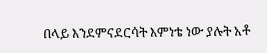በላይ እንደምናደርሳት እምነቴ ነው ያሉት አቶ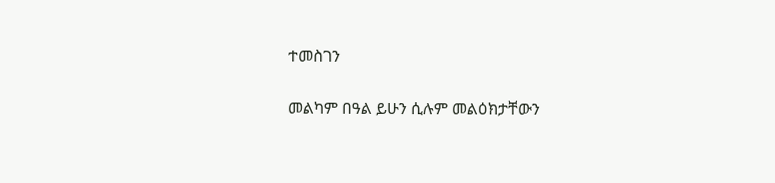ተመስገን

መልካም በዓል ይሁን ሲሉም መልዕክታቸውን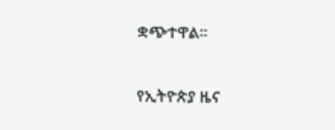ቋጭተዋል።

የኢትዮጵያ ዜና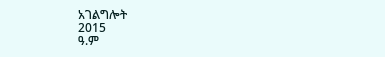አገልግሎት
2015
ዓ.ም